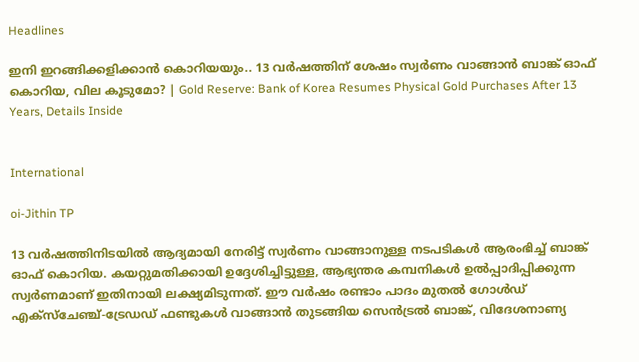Headlines

ഇനി ഇറങ്ങിക്കളിക്കാന്‍ കൊറിയയും.. 13 വര്‍ഷത്തിന് ശേഷം സ്വര്‍ണം വാങ്ങാന്‍ ബാങ്ക് ഓഫ് കൊറിയ, വില കൂടുമോ? | Gold Reserve: Bank of Korea Resumes Physical Gold Purchases After 13 Years, Details Inside


International

oi-Jithin TP

13 വര്‍ഷത്തിനിടയില്‍ ആദ്യമായി നേരിട്ട് സ്വര്‍ണം വാങ്ങാനുള്ള നടപടികള്‍ ആരംഭിച്ച് ബാങ്ക് ഓഫ് കൊറിയ. കയറ്റുമതിക്കായി ഉദ്ദേശിച്ചിട്ടുള്ള, ആഭ്യന്തര കമ്പനികള്‍ ഉല്‍പ്പാദിപ്പിക്കുന്ന സ്വര്‍ണമാണ് ഇതിനായി ലക്ഷ്യമിടുന്നത്. ഈ വര്‍ഷം രണ്ടാം പാദം മുതല്‍ ഗോള്‍ഡ് എക്‌സ്‌ചേഞ്ച്-ട്രേഡഡ് ഫണ്ടുകള്‍ വാങ്ങാന്‍ തുടങ്ങിയ സെന്‍ട്രല്‍ ബാങ്ക്, വിദേശനാണ്യ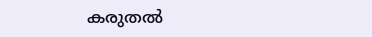കരുതല്‍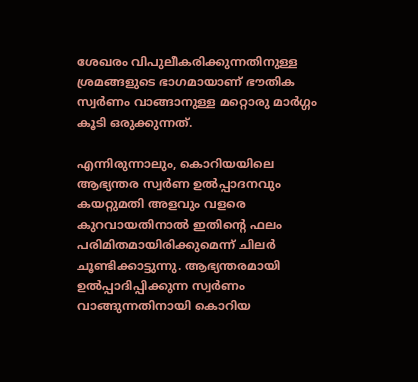ശേഖരം വിപുലീകരിക്കുന്നതിനുള്ള ശ്രമങ്ങളുടെ ഭാഗമായാണ് ഭൗതിക സ്വര്‍ണം വാങ്ങാനുള്ള മറ്റൊരു മാര്‍ഗ്ഗം കൂടി ഒരുക്കുന്നത്.

എന്നിരുന്നാലും, കൊറിയയിലെ ആഭ്യന്തര സ്വര്‍ണ ഉല്‍പ്പാദനവും കയറ്റുമതി അളവും വളരെ കുറവായതിനാല്‍ ഇതിന്റെ ഫലം പരിമിതമായിരിക്കുമെന്ന് ചിലര്‍ ചൂണ്ടിക്കാട്ടുന്നു. ആഭ്യന്തരമായി ഉല്‍പ്പാദിപ്പിക്കുന്ന സ്വര്‍ണം വാങ്ങുന്നതിനായി കൊറിയ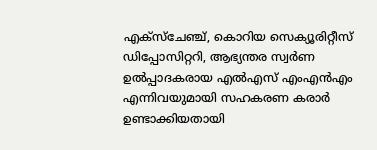എക്‌സ്‌ചേഞ്ച്, കൊറിയ സെക്യൂരിറ്റീസ് ഡിപ്പോസിറ്ററി, ആഭ്യന്തര സ്വര്‍ണ ഉല്‍പ്പാദകരായ എല്‍എസ് എംഎന്‍എം എന്നിവയുമായി സഹകരണ കരാര്‍ ഉണ്ടാക്കിയതായി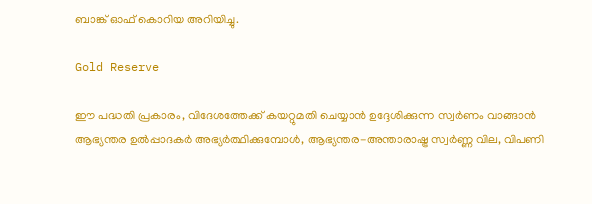ബാങ്ക് ഓഫ് കൊറിയ അറിയിച്ചു.

Gold Reserve

ഈ പദ്ധതി പ്രകാരം, വിദേശത്തേക്ക് കയറ്റുമതി ചെയ്യാന്‍ ഉദ്ദേശിക്കുന്ന സ്വര്‍ണം വാങ്ങാന്‍ ആഭ്യന്തര ഉല്‍പ്പാദകര്‍ അഭ്യര്‍ത്ഥിക്കുമ്പോള്‍, ആഭ്യന്തര-അന്താരാഷ്ട്ര സ്വര്‍ണ്ണ വില, വിപണി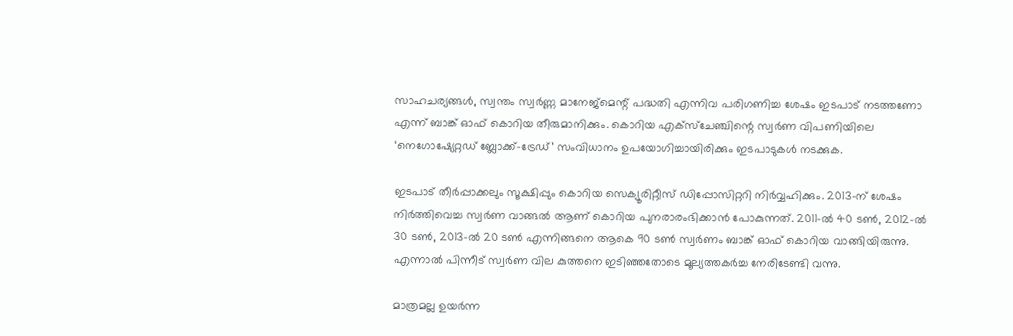സാഹചര്യങ്ങള്‍, സ്വന്തം സ്വര്‍ണ്ണ മാനേജ്‌മെന്റ് പദ്ധതി എന്നിവ പരിഗണിച്ച ശേഷം ഇടപാട് നടത്തണോ എന്ന് ബാങ്ക് ഓഫ് കൊറിയ തീരുമാനിക്കും. കൊറിയ എക്‌സ്‌ചേഞ്ചിന്റെ സ്വര്‍ണ വിപണിയിലെ ‘നെഗോഷ്യേറ്റഡ് ബ്ലോക്ക്-ട്രേഡ്’ സംവിധാനം ഉപയോഗിച്ചായിരിക്കും ഇടപാടുകള്‍ നടക്കുക.

ഇടപാട് തീര്‍പ്പാക്കലും സൂക്ഷിപ്പും കൊറിയ സെക്യൂരിറ്റീസ് ഡിപ്പോസിറ്ററി നിര്‍വ്വഹിക്കും. 2013-ന് ശേഷം നിര്‍ത്തിവെച്ച സ്വര്‍ണ വാങ്ങല്‍ ആണ് കൊറിയ പുനരാരംഭിക്കാന്‍ പോകുന്നത്. 2011-ല്‍ 40 ടണ്‍, 2012-ല്‍ 30 ടണ്‍, 2013-ല്‍ 20 ടണ്‍ എന്നിങ്ങനെ ആകെ 90 ടണ്‍ സ്വര്‍ണം ബാങ്ക് ഓഫ് കൊറിയ വാങ്ങിയിരുന്നു. എന്നാല്‍ പിന്നീട് സ്വര്‍ണ വില കുത്തനെ ഇടിഞ്ഞതോടെ മൂല്യത്തകര്‍ച്ച നേരിടേണ്ടി വന്നു.

മാത്രമല്ല ഉയര്‍ന്ന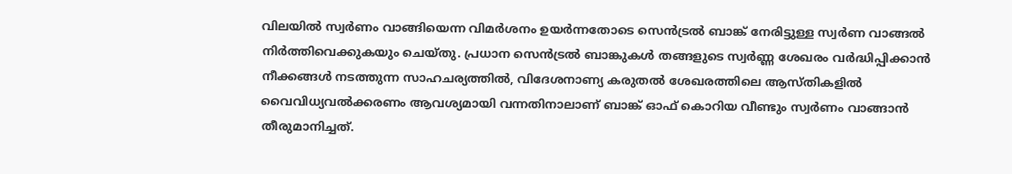വിലയില്‍ സ്വര്‍ണം വാങ്ങിയെന്ന വിമര്‍ശനം ഉയര്‍ന്നതോടെ സെന്‍ട്രല്‍ ബാങ്ക് നേരിട്ടുള്ള സ്വര്‍ണ വാങ്ങല്‍ നിര്‍ത്തിവെക്കുകയും ചെയ്തു. പ്രധാന സെന്‍ട്രല്‍ ബാങ്കുകള്‍ തങ്ങളുടെ സ്വര്‍ണ്ണ ശേഖരം വര്‍ദ്ധിപ്പിക്കാന്‍ നീക്കങ്ങള്‍ നടത്തുന്ന സാഹചര്യത്തില്‍, വിദേശനാണ്യ കരുതല്‍ ശേഖരത്തിലെ ആസ്തികളില്‍ വൈവിധ്യവല്‍ക്കരണം ആവശ്യമായി വന്നതിനാലാണ് ബാങ്ക് ഓഫ് കൊറിയ വീണ്ടും സ്വര്‍ണം വാങ്ങാന്‍ തീരുമാനിച്ചത്.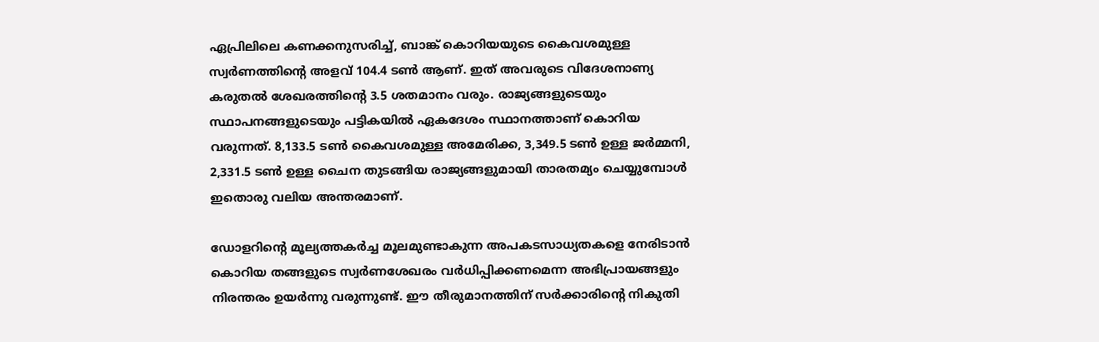ഏപ്രിലിലെ കണക്കനുസരിച്ച്, ബാങ്ക് കൊറിയയുടെ കൈവശമുള്ള സ്വര്‍ണത്തിന്റെ അളവ് 104.4 ടണ്‍ ആണ്. ഇത് അവരുടെ വിദേശനാണ്യ കരുതല്‍ ശേഖരത്തിന്റെ 3.5 ശതമാനം വരും. രാജ്യങ്ങളുടെയും സ്ഥാപനങ്ങളുടെയും പട്ടികയില്‍ ഏകദേശം സ്ഥാനത്താണ് കൊറിയ വരുന്നത്. 8,133.5 ടണ്‍ കൈവശമുള്ള അമേരിക്ക, 3,349.5 ടണ്‍ ഉള്ള ജര്‍മ്മനി, 2,331.5 ടണ്‍ ഉള്ള ചൈന തുടങ്ങിയ രാജ്യങ്ങളുമായി താരതമ്യം ചെയ്യുമ്പോള്‍ ഇതൊരു വലിയ അന്തരമാണ്.

ഡോളറിന്റെ മൂല്യത്തകര്‍ച്ച മൂലമുണ്ടാകുന്ന അപകടസാധ്യതകളെ നേരിടാന്‍ കൊറിയ തങ്ങളുടെ സ്വര്‍ണശേഖരം വര്‍ധിപ്പിക്കണമെന്ന അഭിപ്രായങ്ങളും നിരന്തരം ഉയര്‍ന്നു വരുന്നുണ്ട്. ഈ തീരുമാനത്തിന് സര്‍ക്കാരിന്റെ നികുതി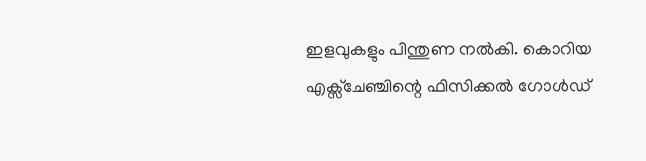ഇളവുകളും പിന്തുണ നല്‍കി. കൊറിയ എക്സ്ചേഞ്ചിന്റെ ഫിസിക്കല്‍ ഗോള്‍ഡ്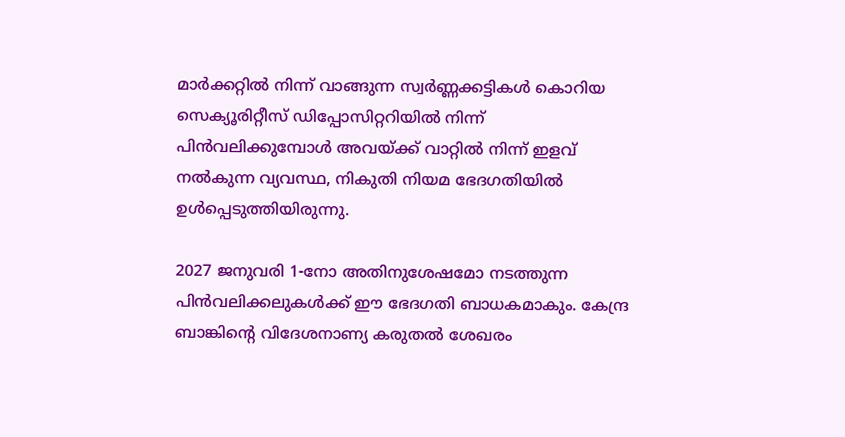മാര്‍ക്കറ്റില്‍ നിന്ന് വാങ്ങുന്ന സ്വര്‍ണ്ണക്കട്ടികള്‍ കൊറിയ സെക്യൂരിറ്റീസ് ഡിപ്പോസിറ്ററിയില്‍ നിന്ന് പിന്‍വലിക്കുമ്പോള്‍ അവയ്ക്ക് വാറ്റില്‍ നിന്ന് ഇളവ് നല്‍കുന്ന വ്യവസ്ഥ, നികുതി നിയമ ഭേദഗതിയില്‍ ഉള്‍പ്പെടുത്തിയിരുന്നു.

2027 ജനുവരി 1-നോ അതിനുശേഷമോ നടത്തുന്ന പിന്‍വലിക്കലുകള്‍ക്ക് ഈ ഭേദഗതി ബാധകമാകും. കേന്ദ്ര ബാങ്കിന്റെ വിദേശനാണ്യ കരുതല്‍ ശേഖരം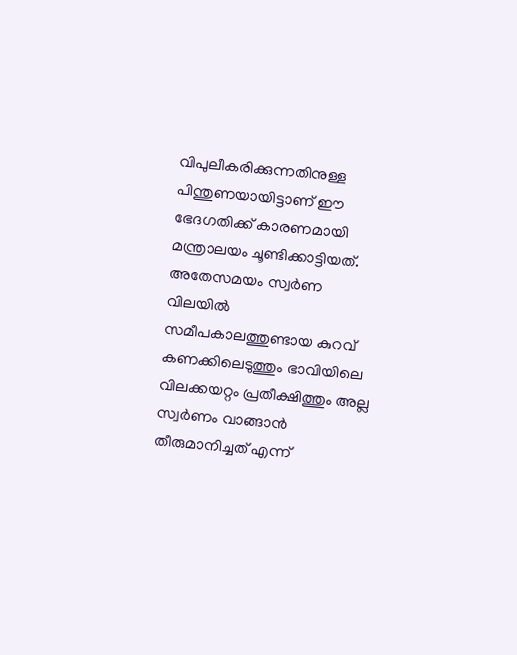വിപുലീകരിക്കുന്നതിനുള്ള പിന്തുണയായിട്ടാണ് ഈ ഭേദഗതിക്ക് കാരണമായി മന്ത്രാലയം ചൂണ്ടിക്കാട്ടിയത്. അതേസമയം സ്വര്‍ണ വിലയില്‍ സമീപകാലത്തുണ്ടായ കുറവ് കണക്കിലെടുത്തും ഭാവിയിലെ വിലക്കയറ്റം പ്രതീക്ഷിത്തും അല്ല സ്വര്‍ണം വാങ്ങാന്‍ തീരുമാനിച്ചത് എന്ന്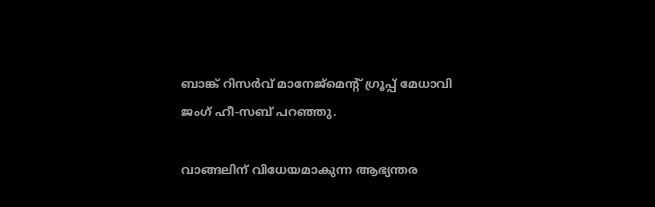ബാങ്ക് റിസര്‍വ് മാനേജ്മെന്റ് ഗ്രൂപ്പ് മേധാവി ജംഗ് ഹീ-സബ് പറഞ്ഞു.

വാങ്ങലിന് വിധേയമാകുന്ന ആഭ്യന്തര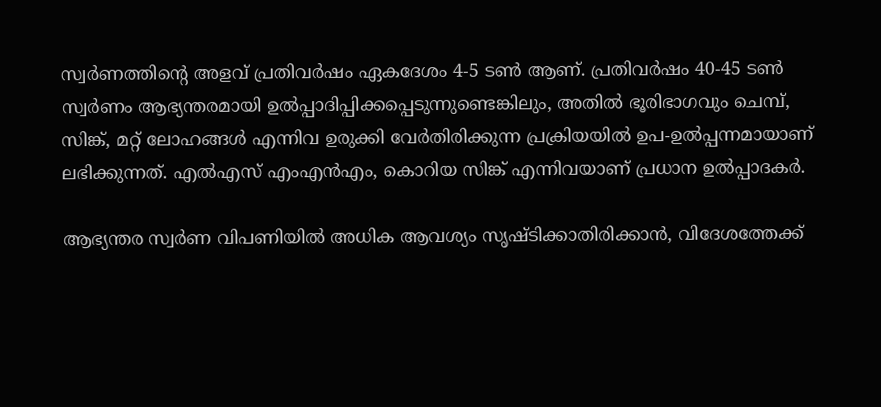സ്വര്‍ണത്തിന്റെ അളവ് പ്രതിവര്‍ഷം ഏകദേശം 4-5 ടണ്‍ ആണ്. പ്രതിവര്‍ഷം 40-45 ടണ്‍ സ്വര്‍ണം ആഭ്യന്തരമായി ഉല്‍പ്പാദിപ്പിക്കപ്പെടുന്നുണ്ടെങ്കിലും, അതില്‍ ഭൂരിഭാഗവും ചെമ്പ്, സിങ്ക്, മറ്റ് ലോഹങ്ങള്‍ എന്നിവ ഉരുക്കി വേര്‍തിരിക്കുന്ന പ്രക്രിയയില്‍ ഉപ-ഉല്‍പ്പന്നമായാണ് ലഭിക്കുന്നത്. എല്‍എസ് എംഎന്‍എം, കൊറിയ സിങ്ക് എന്നിവയാണ് പ്രധാന ഉല്‍പ്പാദകര്‍.

ആഭ്യന്തര സ്വര്‍ണ വിപണിയില്‍ അധിക ആവശ്യം സൃഷ്ടിക്കാതിരിക്കാന്‍, വിദേശത്തേക്ക്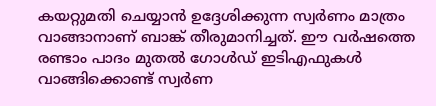കയറ്റുമതി ചെയ്യാന്‍ ഉദ്ദേശിക്കുന്ന സ്വര്‍ണം മാത്രം വാങ്ങാനാണ് ബാങ്ക് തീരുമാനിച്ചത്. ഈ വര്‍ഷത്തെ രണ്ടാം പാദം മുതല്‍ ഗോള്‍ഡ് ഇടിഎഫുകള്‍ വാങ്ങിക്കൊണ്ട് സ്വര്‍ണ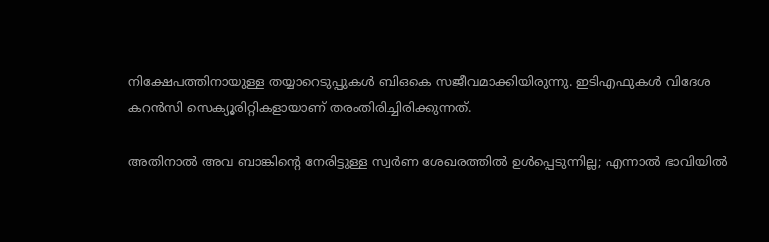നിക്ഷേപത്തിനായുള്ള തയ്യാറെടുപ്പുകള്‍ ബിഒകെ സജീവമാക്കിയിരുന്നു. ഇടിഎഫുകള്‍ വിദേശ കറന്‍സി സെക്യൂരിറ്റികളായാണ് തരംതിരിച്ചിരിക്കുന്നത്.

അതിനാല്‍ അവ ബാങ്കിന്റെ നേരിട്ടുള്ള സ്വര്‍ണ ശേഖരത്തില്‍ ഉള്‍പ്പെടുന്നില്ല; എന്നാല്‍ ഭാവിയില്‍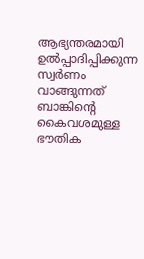ആഭ്യന്തരമായി ഉല്‍പ്പാദിപ്പിക്കുന്ന സ്വര്‍ണം വാങ്ങുന്നത് ബാങ്കിന്റെ കൈവശമുള്ള ഭൗതിക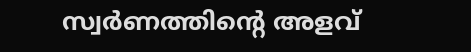സ്വര്‍ണത്തിന്റെ അളവ്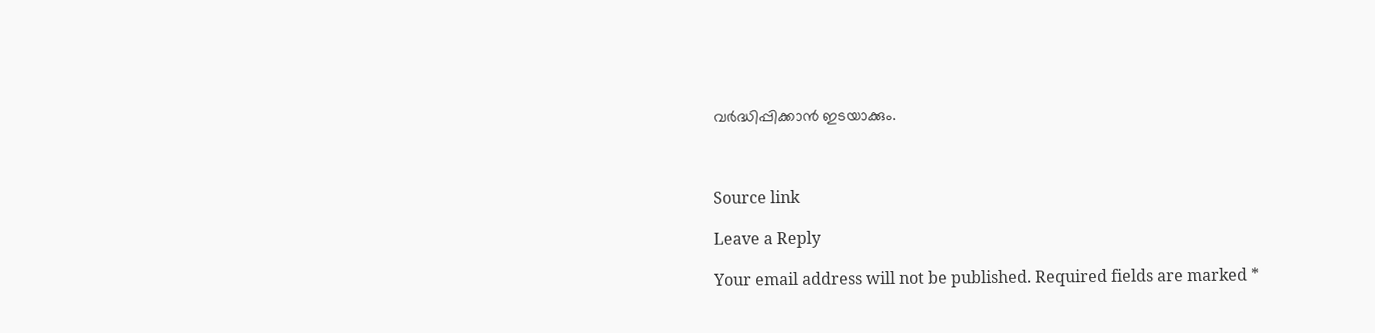വര്‍ദ്ധിപ്പിക്കാന്‍ ഇടയാക്കും.



Source link

Leave a Reply

Your email address will not be published. Required fields are marked *